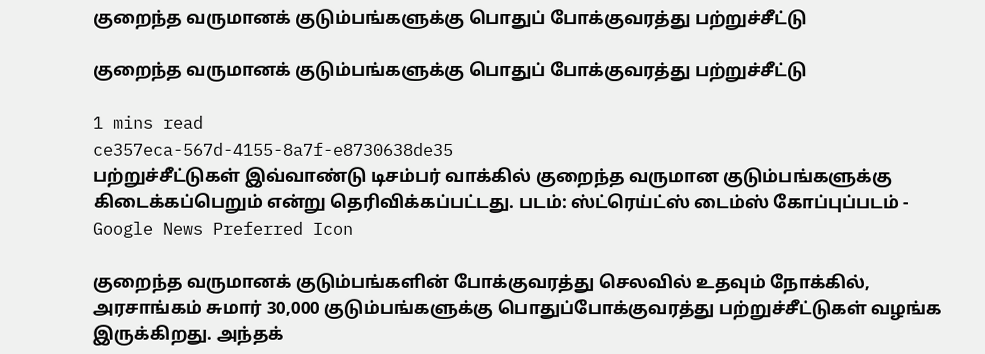குறைந்த வருமானக் குடும்பங்களுக்கு பொதுப் போக்குவரத்து பற்றுச்சீட்டு

குறைந்த வருமானக் குடும்பங்களுக்கு பொதுப் போக்குவரத்து பற்றுச்சீட்டு

1 mins read
ce357eca-567d-4155-8a7f-e8730638de35
பற்றுச்சீட்டுகள் இவ்வாண்டு டிசம்பர் வாக்கில் குறைந்த வருமான குடும்பங்களுக்கு கிடைக்கப்பெறும் என்று தெரிவிக்கப்பட்டது. படம்: ஸ்ட்ரெய்ட்ஸ் டைம்ஸ் கோப்புப்படம் -
Google News Preferred Icon

குறைந்த வருமானக் குடும்பங்களின் போக்குவரத்து செலவில் உதவும் நோக்கில், அரசாங்கம் சுமார் 30,000 குடும்பங்களுக்கு பொதுப்போக்குவரத்து பற்றுச்சீட்டுகள் வழங்க இருக்கிறது. அந்தக்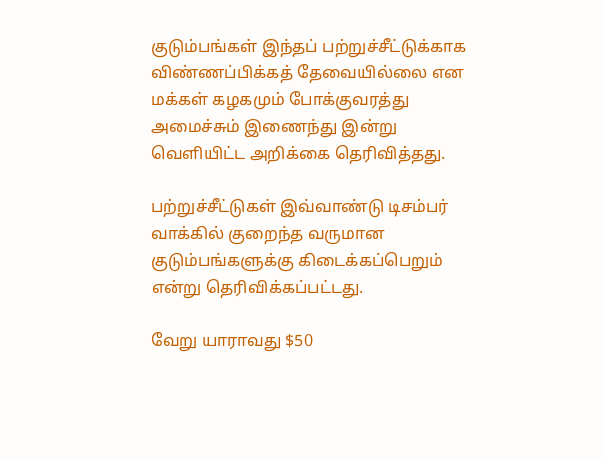குடும்பங்கள் இந்தப் பற்றுச்சீட்டுக்காக விண்ணப்பிக்கத் தேவையில்லை என மக்கள் கழகமும் போக்குவரத்து அமைச்சும் இணைந்து இன்று வெளியிட்ட அறிக்கை தெரிவித்தது.

பற்றுச்சீட்டுகள் இவ்வாண்டு டிசம்பர் வாக்கில் குறைந்த வருமான குடும்பங்களுக்கு கிடைக்கப்பெறும் என்று தெரிவிக்கப்பட்டது.

வேறு யாராவது $50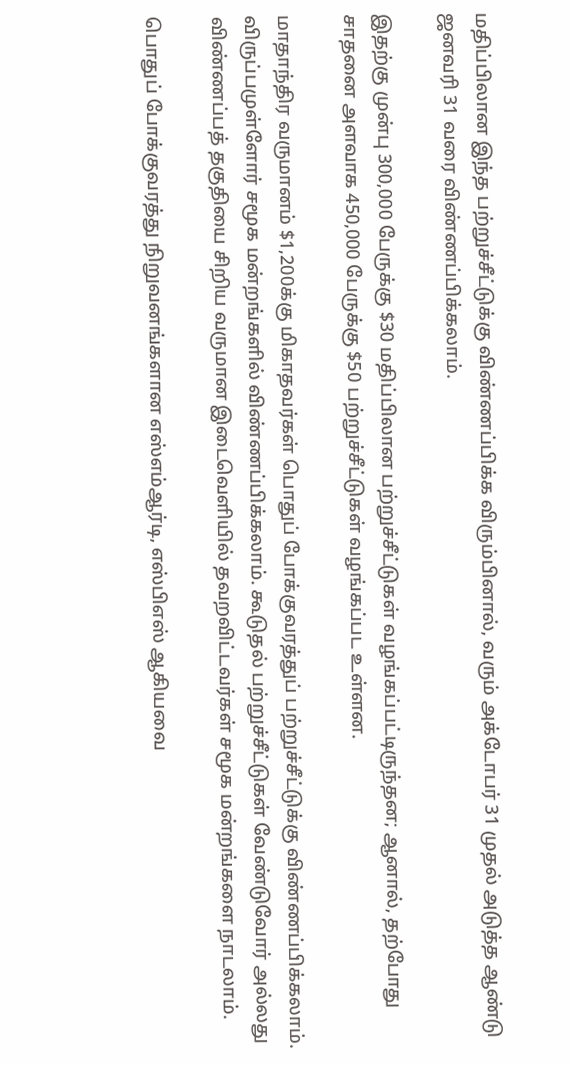மதிப்பிலான இந்த பற்றுச்சீட்டுக்கு விண்ணப்பிக்க விரும்பினால், வரும் அக்டோபர் 31 முதல் அடுத்த ஆண்டு ஜனவரி 31 வரை விண்ணப்பிக்கலாம்.

இதற்கு முன்பு 300,000 பேருக்கு $30 மதிப்பிலான பற்றுச்சீட்டுகள் வழங்கப்பட்டிருந்தன; ஆனால், தற்போது சாதனை அளவாக 450,000 பேருக்கு $50 பற்றுச்சீட்டுகள் வழங்கப்பட உள்ளன.

மாதாந்திர வருமானம் $1,200க்கு மிகாதவர்கள் பொதுப் போக்குவரத்துப் பற்றுச்சீட்டுக்கு விண்ணப்பிக்கலாம். விருப்பமுள்ளோர் சமூக மன்றங்களில் விண்ணப்பிக்கலாம். கூடுதல் பற்றுச்சீட்டுகள் வேண்டுவோர் அல்லது விண்ணப்பத் தகுதியை சிறிய வருமான இடைவெளியில் தவறவிட்டவர்கள் சமூக மன்றங்களை நாடலாம்.

பொதுப் போக்குவரத்து நிறுவனங்களான எஸ்எம்ஆர்டி, எஸ்பிஎஸ் ஆகியவை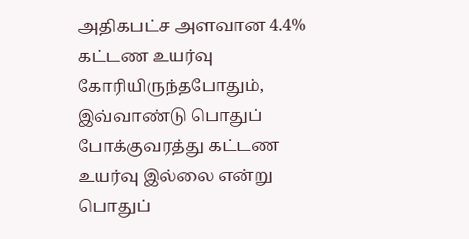அதிகபட்ச அளவான 4.4% கட்டண உயர்வு கோரியிருந்தபோதும், இவ்வாண்டு பொதுப் போக்குவரத்து கட்டண உயர்வு இல்லை என்று பொதுப்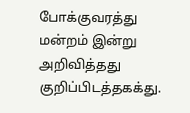போக்குவரத்து மன்றம் இன்று அறிவித்தது குறிப்பிடத்தகக்து.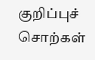குறிப்புச் சொற்கள்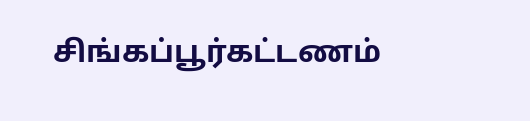சிங்கப்பூர்கட்டணம்